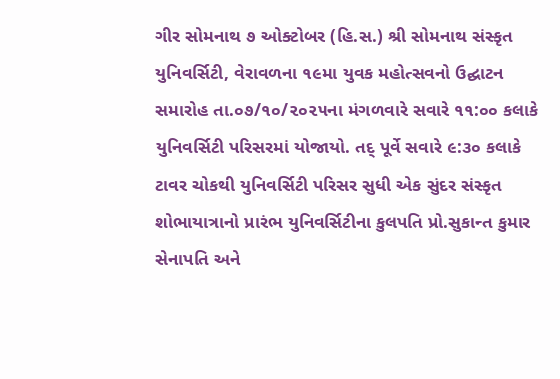ગીર સોમનાથ ૭ ઓક્ટોબર (હિ.સ.) શ્રી સોમનાથ સંસ્કૃત યુનિવર્સિટી, વેરાવળના ૧૯મા યુવક મહોત્સવનો ઉદ્ઘાટન સમારોહ તા.૦૭/૧૦/૨૦૨૫ના મંગળવારે સવારે ૧૧:૦૦ કલાકે યુનિવર્સિટી પરિસરમાં યોજાયો. તદ્ પૂર્વે સવારે ૯:૩૦ કલાકે ટાવર ચોકથી યુનિવર્સિટી પરિસર સુધી એક સુંદર સંસ્કૃત શોભાયાત્રાનો પ્રારંભ યુનિવર્સિટીના કુલપતિ પ્રો.સુકાન્ત કુમાર સેનાપતિ અને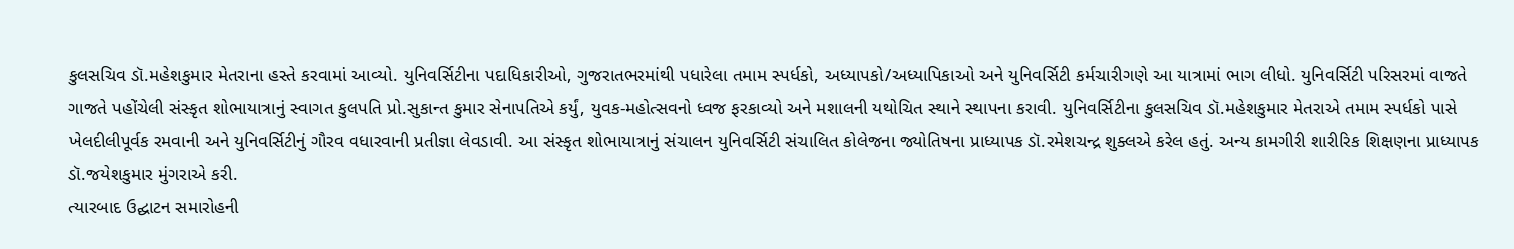કુલસચિવ ડૉ.મહેશકુમાર મેતરાના હસ્તે કરવામાં આવ્યો. યુનિવર્સિટીના પદાધિકારીઓ, ગુજરાતભરમાંથી પધારેલા તમામ સ્પર્ધકો, અધ્યાપકો/અધ્યાપિકાઓ અને યુનિવર્સિટી કર્મચારીગણે આ યાત્રામાં ભાગ લીધો. યુનિવર્સિટી પરિસરમાં વાજતે ગાજતે પહોંચેલી સંસ્કૃત શોભાયાત્રાનું સ્વાગત કુલપતિ પ્રો.સુકાન્ત કુમાર સેનાપતિએ કર્યું, યુવક-મહોત્સવનો ધ્વજ ફરકાવ્યો અને મશાલની યથોચિત સ્થાને સ્થાપના કરાવી. યુનિવર્સિટીના કુલસચિવ ડૉ.મહેશકુમાર મેતરાએ તમામ સ્પર્ધકો પાસે ખેલદીલીપૂર્વક રમવાની અને યુનિવર્સિટીનું ગૌરવ વધારવાની પ્રતીજ્ઞા લેવડાવી. આ સંસ્કૃત શોભાયાત્રાનું સંચાલન યુનિવર્સિટી સંચાલિત કોલેજના જ્યોતિષના પ્રાધ્યાપક ડૉ.રમેશચન્દ્ર શુક્લએ કરેલ હતું. અન્ય કામગીરી શારીરિક શિક્ષણના પ્રાધ્યાપક ડૉ.જયેશકુમાર મુંગરાએ કરી.
ત્યારબાદ ઉદ્ઘાટન સમારોહની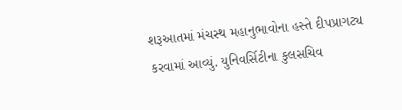શરૂઆતમાં મંચસ્થ મહાનુભાવોના હસ્તે દીપપ્રાગટ્ય કરવામાં આવ્યું. યુનિવર્સિટીના કુલસચિવ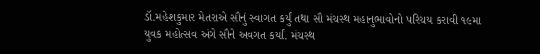ડૉ.મહેશકુમાર મેતરાએ સૌનું સ્વાગત કર્યું તથા સૌ મંચસ્થ મહાનુભાવોનો પરિચય કરાવી ૧૯મા યુવક મહોત્સવ અંગે સૌને અવગત કર્યાં. મંચસ્થ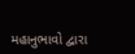મહાનુભાવો દ્વારા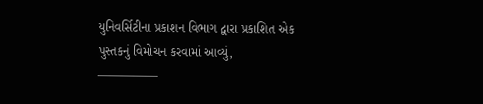યુનિવર્સિટીના પ્રકાશન વિભાગ દ્વારા પ્રકાશિત એક પુસ્તકનું વિમોચન કરવામાં આવ્યું,
—————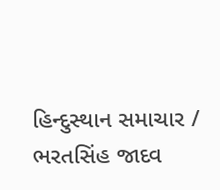હિન્દુસ્થાન સમાચાર / ભરતસિંહ જાદવ